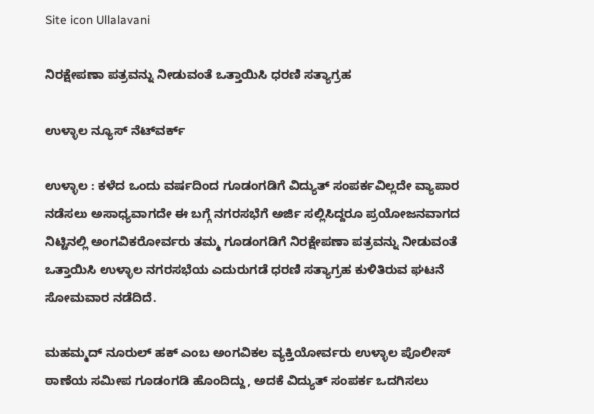Site icon Ullalavani

ನಿರಕ್ಷೇಪಣಾ ಪತ್ರವನ್ನು ನೀಡುವಂತೆ ಒತ್ತಾಯಿಸಿ ಧರಣಿ ಸತ್ಯಾಗ್ರಹ

ಉಳ್ಳಾಲ ನ್ಯೂಸ್ ನೆಟ್‍ವರ್ಕ್

ಉಳ್ಳಾಲ : ಕಳೆದ ಒಂದು ವರ್ಷದಿಂದ ಗೂಡಂಗಡಿಗೆ ವಿದ್ಯುತ್ ಸಂಪರ್ಕವಿಲ್ಲದೇ ವ್ಯಾಪಾರ ನಡೆಸಲು ಅಸಾಧ್ಯವಾಗದೇ ಈ ಬಗ್ಗೆ ನಗರಸಭೆಗೆ ಅರ್ಜಿ ಸಲ್ಲಿಸಿದ್ದರೂ ಪ್ರಯೋಜನವಾಗದ ನಿಟ್ಟಿನಲ್ಲಿ ಅಂಗವಿಕರೋರ್ವರು ತಮ್ಮ ಗೂಡಂಗಡಿಗೆ ನಿರಕ್ಷೇಪಣಾ ಪತ್ರವನ್ನು ನೀಡುವಂತೆ ಒತ್ತಾಯಿಸಿ ಉಳ್ಳಾಲ ನಗರಸಭೆಯ ಎದುರುಗಡೆ ಧರಣಿ ಸತ್ಯಾಗ್ರಹ ಕುಳಿತಿರುವ ಘಟನೆ ಸೋಮವಾರ ನಡೆದಿದೆ.

ಮಹಮ್ಮದ್ ನೂರುಲ್ ಹಕ್ ಎಂಬ ಅಂಗವಿಕಲ ವ್ಯಕ್ತಿಯೋರ್ವರು ಉಳ್ಳಾಲ ಪೊಲೀಸ್ ಠಾಣೆಯ ಸಮೀಪ ಗೂಡಂಗಡಿ ಹೊಂದಿದ್ದು, ಅದಕೆ ವಿದ್ಯುತ್ ಸಂಪರ್ಕ ಒದಗಿಸಲು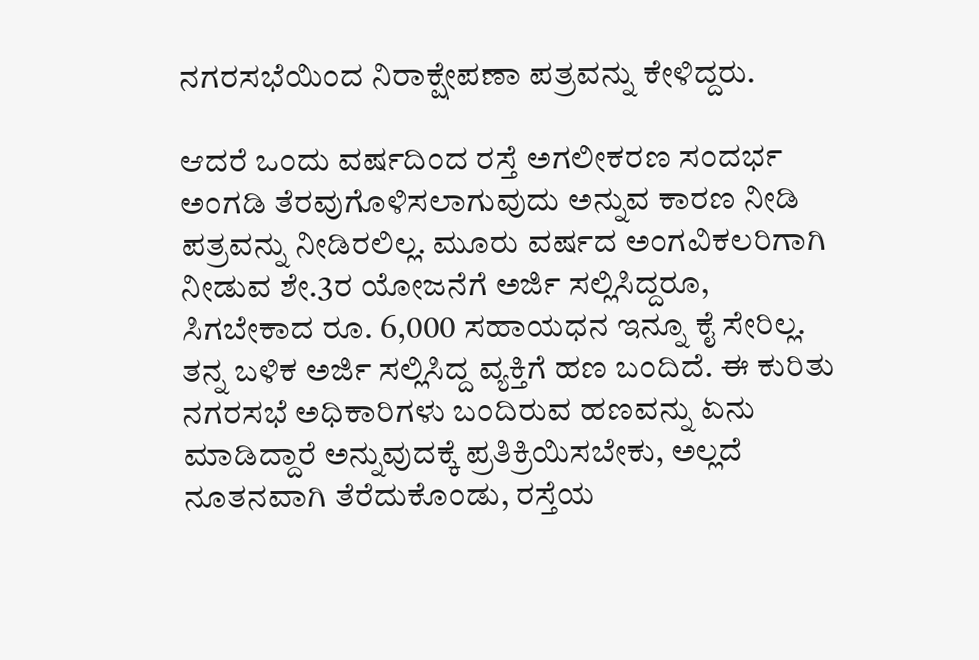ನಗರಸಭೆಯಿಂದ ನಿರಾಕ್ಷೇಪಣಾ ಪತ್ರವನ್ನು ಕೇಳಿದ್ದರು.

ಆದರೆ ಒಂದು ವರ್ಷದಿಂದ ರಸ್ತೆ ಅಗಲೀಕರಣ ಸಂದರ್ಭ ಅಂಗಡಿ ತೆರವುಗೊಳಿಸಲಾಗುವುದು ಅನ್ನುವ ಕಾರಣ ನೀಡಿ ಪತ್ರವನ್ನು ನೀಡಿರಲಿಲ್ಲ. ಮೂರು ವರ್ಷದ ಅಂಗವಿಕಲರಿಗಾಗಿ ನೀಡುವ ಶೇ.3ರ ಯೋಜನೆಗೆ ಅರ್ಜಿ ಸಲ್ಲಿಸಿದ್ದರೂ, ಸಿಗಬೇಕಾದ ರೂ. 6,000 ಸಹಾಯಧನ ಇನ್ನೂ ಕೈ ಸೇರಿಲ್ಲ. ತನ್ನ ಬಳಿಕ ಅರ್ಜಿ ಸಲ್ಲಿಸಿದ್ದ ವ್ಯಕ್ತಿಗೆ ಹಣ ಬಂದಿದೆ. ಈ ಕುರಿತು ನಗರಸಭೆ ಅಧಿಕಾರಿಗಳು ಬಂದಿರುವ ಹಣವನ್ನು ಏನು ಮಾಡಿದ್ದಾರೆ ಅನ್ನುವುದಕ್ಕೆ ಪ್ರತಿಕ್ರಿಯಿಸಬೇಕು, ಅಲ್ಲದೆ ನೂತನವಾಗಿ ತೆರೆದುಕೊಂಡು, ರಸ್ತೆಯ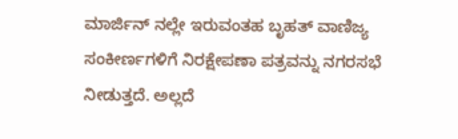ಮಾರ್ಜಿನ್ ನಲ್ಲೇ ಇರುವಂತಹ ಬೃಹತ್ ವಾಣಿಜ್ಯ ಸಂಕೀರ್ಣಗಳಿಗೆ ನಿರಕ್ಷೇಪಣಾ ಪತ್ರವನ್ನು ನಗರಸಭೆ ನೀಡುತ್ತದೆ. ಅಲ್ಲದೆ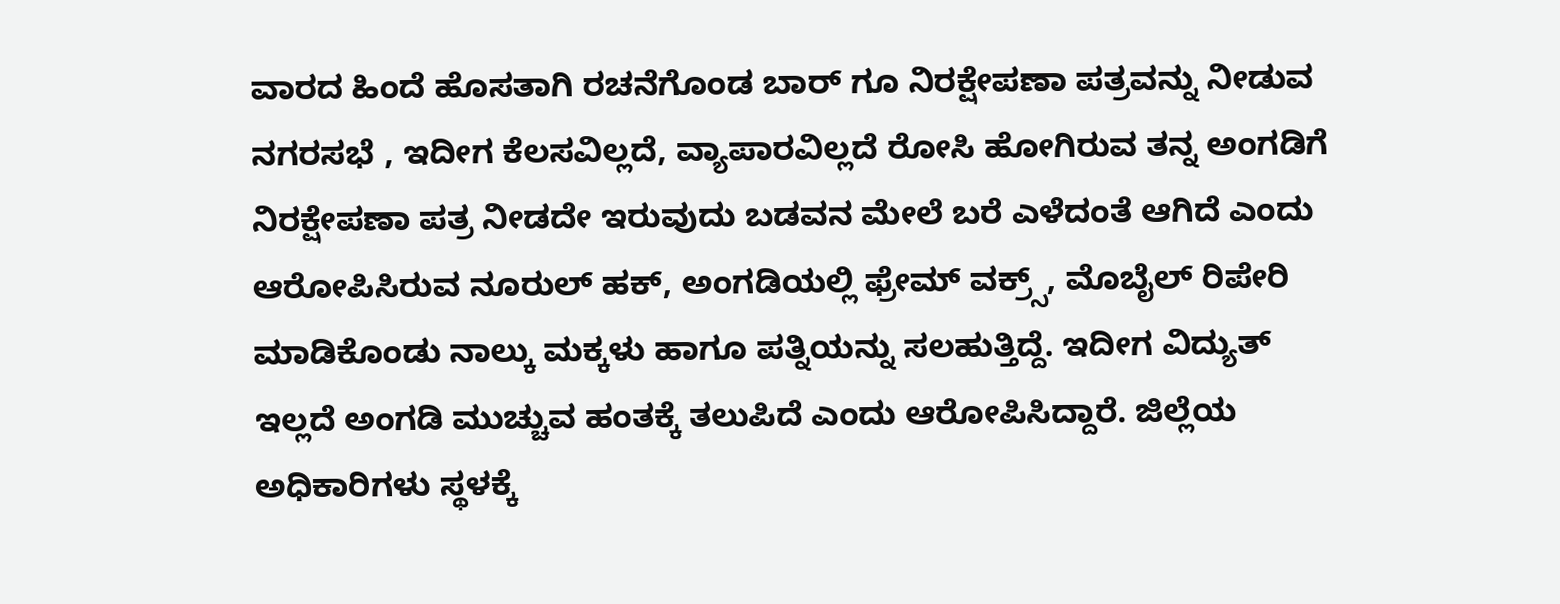ವಾರದ ಹಿಂದೆ ಹೊಸತಾಗಿ ರಚನೆಗೊಂಡ ಬಾರ್ ಗೂ ನಿರಕ್ಷೇಪಣಾ ಪತ್ರವನ್ನು ನೀಡುವ ನಗರಸಭೆ , ಇದೀಗ ಕೆಲಸವಿಲ್ಲದೆ, ವ್ಯಾಪಾರವಿಲ್ಲದೆ ರೋಸಿ ಹೋಗಿರುವ ತನ್ನ ಅಂಗಡಿಗೆ ನಿರಕ್ಷೇಪಣಾ ಪತ್ರ ನೀಡದೇ ಇರುವುದು ಬಡವನ ಮೇಲೆ ಬರೆ ಎಳೆದಂತೆ ಆಗಿದೆ ಎಂದು ಆರೋಪಿಸಿರುವ ನೂರುಲ್ ಹಕ್, ಅಂಗಡಿಯಲ್ಲಿ ಫ್ರೇಮ್ ವಕ್ರ್ಸ್, ಮೊಬೈಲ್ ರಿಪೇರಿ ಮಾಡಿಕೊಂಡು ನಾಲ್ಕು ಮಕ್ಕಳು ಹಾಗೂ ಪತ್ನಿಯನ್ನು ಸಲಹುತ್ತಿದ್ದೆ. ಇದೀಗ ವಿದ್ಯುತ್ ಇಲ್ಲದೆ ಅಂಗಡಿ ಮುಚ್ಚುವ ಹಂತಕ್ಕೆ ತಲುಪಿದೆ ಎಂದು ಆರೋಪಿಸಿದ್ದಾರೆ. ಜಿಲ್ಲೆಯ ಅಧಿಕಾರಿಗಳು ಸ್ಥಳಕ್ಕೆ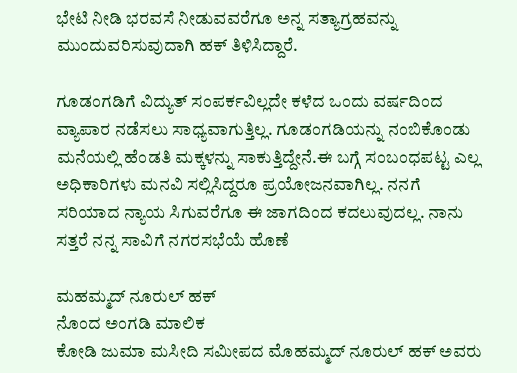ಭೇಟಿ ನೀಡಿ ಭರವಸೆ ನೀಡುವವರೆಗೂ ಅನ್ನ ಸತ್ಯಾಗ್ರಹವನ್ನು ಮುಂದುವರಿಸುವುದಾಗಿ ಹಕ್ ತಿಳಿಸಿದ್ದಾರೆ.

ಗೂಡಂಗಡಿಗೆ ವಿದ್ಯುತ್ ಸಂಪರ್ಕವಿಲ್ಲದೇ ಕಳೆದ ಒಂದು ವರ್ಷದಿಂದ ವ್ಯಾಪಾರ ನಡೆಸಲು ಸಾಧ್ಯವಾಗುತ್ತಿಲ್ಲ. ಗೂಡಂಗಡಿಯನ್ನು ನಂಬಿಕೊಂಡು ಮನೆಯಲ್ಲಿ ಹೆಂಡತಿ ಮಕ್ಕಳನ್ನು ಸಾಕುತ್ತಿದ್ದೇನೆ.ಈ ಬಗ್ಗೆ ಸಂಬಂಧಪಟ್ಟ ಎಲ್ಲ ಅಧಿಕಾರಿಗಳು ಮನವಿ ಸಲ್ಲಿಸಿದ್ದರೂ ಪ್ರಯೋಜನವಾಗಿಲ್ಲ. ನನಗೆ ಸರಿಯಾದ ನ್ಯಾಯ ಸಿಗುವರೆಗೂ ಈ ಜಾಗದಿಂದ ಕದಲುವುದಲ್ಲ. ನಾನು ಸತ್ತರೆ ನನ್ನ ಸಾವಿಗೆ ನಗರಸಭೆಯೆ ಹೊಣೆ

ಮಹಮ್ಮದ್ ನೂರುಲ್ ಹಕ್
ನೊಂದ ಅಂಗಡಿ ಮಾಲಿಕ
ಕೋಡಿ ಜುಮಾ ಮಸೀದಿ ಸಮೀಪದ ಮೊಹಮ್ಮದ್ ನೂರುಲ್ ಹಕ್ ಅವರು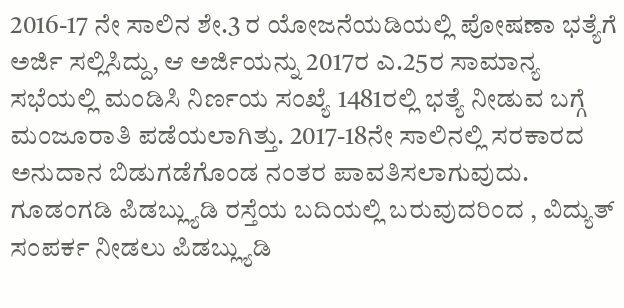2016-17 ನೇ ಸಾಲಿನ ಶೇ.3 ರ ಯೋಜನೆಯಡಿಯಲ್ಲಿ ಪೋಷಣಾ ಭತ್ಯೆಗೆ ಅರ್ಜಿ ಸಲ್ಲಿಸಿದ್ದು, ಆ ಅರ್ಜಿಯನ್ನು 2017ರ ಎ.25ರ ಸಾಮಾನ್ಯ ಸಭೆಯಲ್ಲಿ ಮಂಡಿಸಿ ನಿರ್ಣಯ ಸಂಖ್ಯೆ 1481ರಲ್ಲಿ ಭತ್ಯೆ ನೀಡುವ ಬಗ್ಗೆ ಮಂಜೂರಾತಿ ಪಡೆಯಲಾಗಿತ್ತು. 2017-18ನೇ ಸಾಲಿನಲ್ಲಿ ಸರಕಾರದ ಅನುದಾನ ಬಿಡುಗಡೆಗೊಂಡ ನಂತರ ಪಾವತಿಸಲಾಗುವುದು. ಗೂಡಂಗಡಿ ಪಿಡಬ್ಲ್ಯುಡಿ ರಸ್ತೆಯ ಬದಿಯಲ್ಲಿ ಬರುವುದರಿಂದ , ವಿದ್ಯುತ್ ಸಂಪರ್ಕ ನೀಡಲು ಪಿಡಬ್ಲ್ಯುಡಿ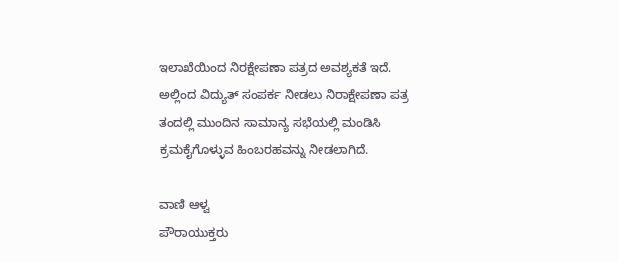ಇಲಾಖೆಯಿಂದ ನಿರಕ್ಷೇಪಣಾ ಪತ್ರದ ಅವಶ್ಯಕತೆ ಇದೆ. ಅಲ್ಲಿಂದ ವಿದ್ಯುತ್ ಸಂಪರ್ಕ ನೀಡಲು ನಿರಾಕ್ಷೇಪಣಾ ಪತ್ರ ತಂದಲ್ಲಿ ಮುಂದಿನ ಸಾಮಾನ್ಯ ಸಭೆಯಲ್ಲಿ ಮಂಡಿಸಿ ಕ್ರಮಕೈಗೊಳ್ಳುವ ಹಿಂಬರಹವನ್ನು ನೀಡಲಾಗಿದೆ.

ವಾಣಿ ಆಳ್ವ
ಪೌರಾಯುಕ್ತರು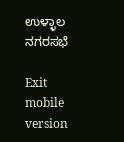ಉಳ್ಳಾಲ ನಗರಸಭೆ

Exit mobile version